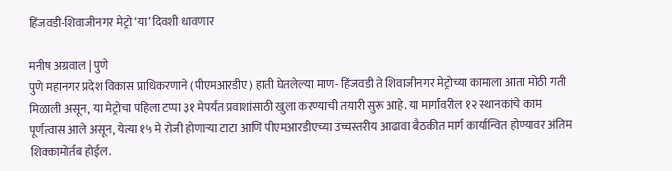हिंजवडी-शिवाजीनगर मेट्रो ‘या’ दिवशी धावणार

मनीष अग्रवाल | पुणे
पुणे महानगर प्रदेश विकास प्राधिकरणाने (पीएमआरडीए) हाती घेतलेल्या माण- हिंजवडी ते शिवाजीनगर मेट्रोच्या कामाला आता मोठी गती मिळाली असून, या मेट्रोचा पहिला टप्पा ३१ मेपर्यंत प्रवाशांसाठी खुला करण्याची तयारी सुरू आहे. या मार्गावरील १२ स्थानकांचे काम पूर्णत्वास आले असून, येत्या १५ मे रोजी होणाऱ्या टाटा आणि पीएमआरडीएच्या उच्चस्तरीय आढावा बैठकीत मार्ग कार्यान्वित होण्यावर अंतिम शिक्कामोर्तब होईल.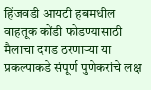हिंजवडी आयटी हबमधील वाहतूक कोंडी फोडण्यासाठी मैलाचा दगड ठरणाऱ्या या प्रकल्पाकडे संपूर्ण पुणेकरांचे लक्ष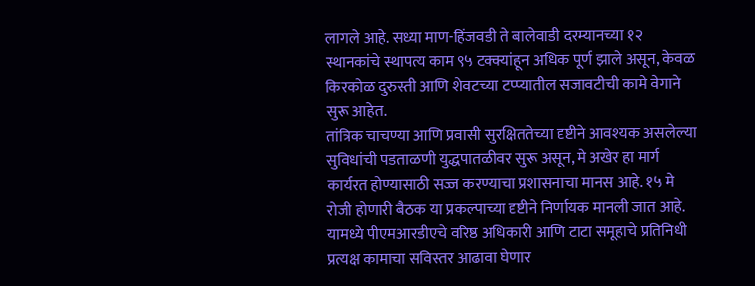लागले आहे. सध्या माण-हिंजवडी ते बालेवाडी दरम्यानच्या १२ स्थानकांचे स्थापत्य काम ९५ टक्क्यांहून अधिक पूर्ण झाले असून, केवळ किरकोळ दुरुस्ती आणि शेवटच्या टप्प्यातील सजावटीची कामे वेगाने सुरू आहेत.
तांत्रिक चाचण्या आणि प्रवासी सुरक्षिततेच्या दृष्टीने आवश्यक असलेल्या सुविधांची पडताळणी युद्धपातळीवर सुरू असून, मे अखेर हा मार्ग कार्यरत होण्यासाठी सज्ज करण्याचा प्रशासनाचा मानस आहे. १५ मे रोजी होणारी बैठक या प्रकल्पाच्या दृष्टीने निर्णायक मानली जात आहे. यामध्ये पीएमआरडीएचे वरिष्ठ अधिकारी आणि टाटा समूहाचे प्रतिनिधी प्रत्यक्ष कामाचा सविस्तर आढावा घेणार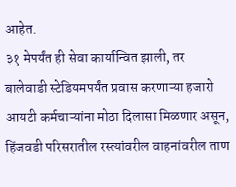आहेत.
३१ मेपर्यंत ही सेवा कार्यान्वित झाली, तर बालेवाडी स्टेडियमपर्यंत प्रवास करणाऱ्या हजारो आयटी कर्मचाऱ्यांना मोठा दिलासा मिळणार असून, हिंजवडी परिसरातील रस्त्यांवरील वाहनांवरील ताण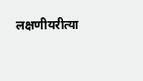लक्षणीयरीत्या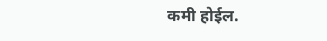कमी होईल.